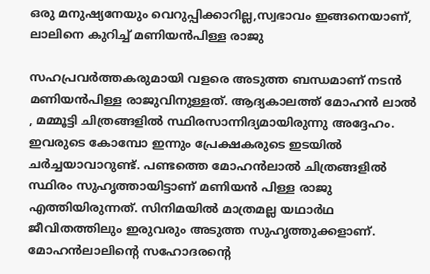ഒരു മനുഷ്യനേയും വെറുപ്പിക്കാറില്ല,സ്വഭാവം ഇങ്ങനെയാണ്, ലാലിനെ കുറിച്ച് മണിയൻപിള്ള രാജു

സഹപ്രവർത്തകരുമായി വളരെ അടുത്ത ബന്ധമാണ് നടൻ മണിയൻപിള്ള രാജുവിനുള്ളത്. ആദ്യകാലത്ത് മോഹൻ ലാൽ , മമ്മൂട്ടി ചിത്രങ്ങളിൽ സ്ഥിരസാന്നിദ്യമായിരുന്നു അദ്ദേഹം. ഇവരുടെ കോമ്പോ ഇന്നും പ്രേക്ഷകരുടെ ഇടയിൽ ചർച്ചയാവാറുണ്ട്. പണ്ടത്തെ മോഹൻലാൽ ചിത്രങ്ങളിൽ സ്ഥിരം സുഹൃത്തായിട്ടാണ് മണിയൻ പിള്ള രാജു എത്തിയിരുന്നത്. സിനിമയിൽ മാത്രമല്ല യഥാർഥ ജീവിതത്തിലും ഇരുവരും അടുത്ത സുഹൃത്തുക്കളാണ്. മോഹൻലാലിന്റെ സഹോദരന്റെ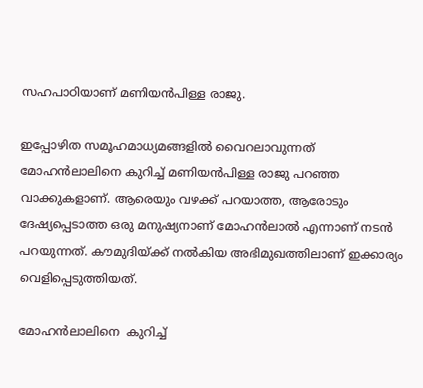സഹപാഠിയാണ് മണിയൻപിള്ള രാജു.

ഇപ്പോഴിത സമൂഹമാധ്യമങ്ങളിൽ വൈറലാവുന്നത് മോഹൻലാലിനെ കുറിച്ച് മണിയൻപിള്ള രാജു പറഞ്ഞ വാക്കുകളാണ്. ആരെയും വഴക്ക് പറയാത്ത, ആരോടും ദേഷ്യപ്പെടാത്ത ഒരു മനുഷ്യനാണ് മോഹൻലാൽ എന്നാണ് നടൻ പറയുന്നത്. കൗമുദിയ്ക്ക് നൽകിയ അഭിമുഖത്തിലാണ് ഇക്കാര്യം വെളിപ്പെടുത്തിയത്.

മോഹൻലാലിനെ  കുറിച്ച്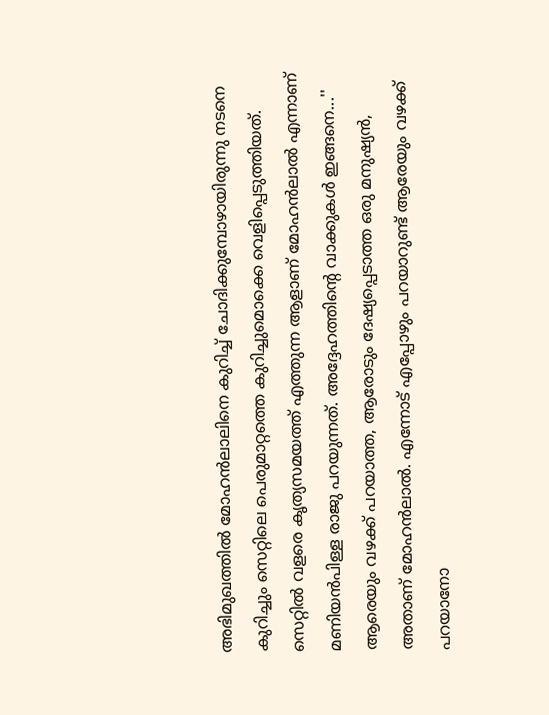അഭിമുഖത്തിൽ മോഹൻലാലിനെ കുറിച്ച് ചോദിക്കുമ്പോഴായിരുന്നു നടനെ കുറിച്ചും സെറ്റിലെ പെരുമാറ്റത്തെ കുറിച്ചുമൊക്കെ വെളിപ്പെടുത്തിയത്. സെറ്റിൽ വളരെ കൃത്യസമയത്ത് എത്തുന്ന ആളാണ് മോഹൻലാൽ എന്നാണ് മണിയൻപിള്ള രാജു പറയുന്നത്. അദ്ദേഹത്തിന്റെ വാക്കുകൾ ഇങ്ങനെ...'' ആരെയും വഴക്ക് പറയാത്ത, ആരോടും ദേഷ്യപ്പെടാത്ത ഒരു മനുഷ്യൻ, അതാണ് മോഹൻലാൽ. എന്നോട് എപ്പോഴും പറയാറുണ്ട് ആരേയും വഴക്ക് പറയാനോ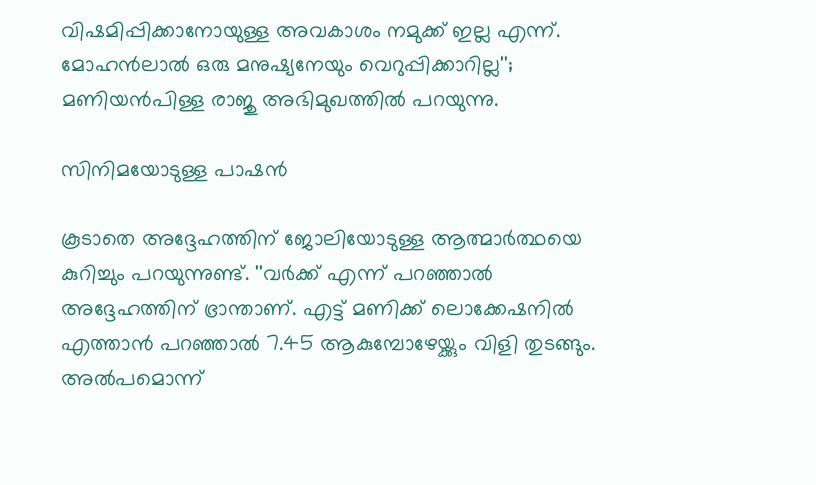വിഷമിപ്പിക്കാനോയുള്ള അവകാശം നമുക്ക് ഇല്ല എന്ന്. മോഹൻലാൽ ഒരു മനുഷ്യനേയും വെറുപ്പിക്കാറില്ല''; മണിയൻപിള്ള രാജു അഭിമുഖത്തിൽ പറയുന്നു.

സിനിമയോടുള്ള പാഷൻ

കൂടാതെ അദ്ദേഹത്തിന് ജോലിയോടുള്ള ആത്മാർത്ഥയെ കുറിച്ചും പറയുന്നുണ്ട്. ''വർക്ക് എന്ന് പറഞ്ഞാൽ അദ്ദേഹത്തിന് ഭ്രാന്താണ്. എട്ട് മണിക്ക് ലൊക്കേഷനിൽ എത്താൻ പറഞ്ഞാൽ 7.45 ആകുമ്പോഴേയ്ക്കും വിളി തുടങ്ങും. അൽപമൊന്ന്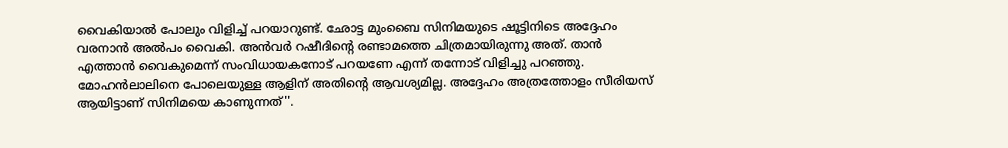വൈകിയാൽ പോലും വിളിച്ച് പറയാറുണ്ട്. ഛോട്ട മുംബൈ സിനിമയുടെ ഷൂട്ടിനിടെ അദ്ദേഹം വരനാൻ അൽപം വൈകി. അൻവർ റഷീദിന്റെ രണ്ടാമത്തെ ചിത്രമായിരുന്നു അത്. താൻ എത്താൻ വൈകുമെന്ന് സംവിധായകനോട് പറയണേ എന്ന് തന്നോട് വിളിച്ചു പറഞ്ഞു. മോഹൻലാലിനെ പോലെയുള്ള ആളിന് അതിന്റെ ആവശ്യമില്ല. അദ്ദേഹം അത്രത്തോളം സീരിയസ് ആയിട്ടാണ് സിനിമയെ കാണുന്നത്''.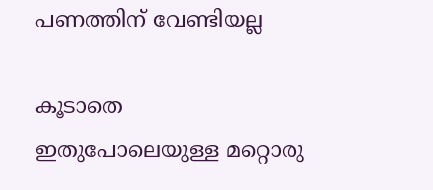പണത്തിന് വേണ്ടിയല്ല

കൂടാതെ ഇതുപോലെയുള്ള മറ്റൊരു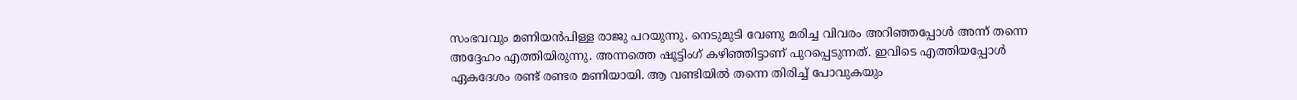സംഭവവും മണിയൻപിള്ള രാജു പറയുന്നു. നെടുമുടി വേണു മരിച്ച വിവരം അറിഞ്ഞപ്പോൾ അന്ന് തന്നെ അദ്ദേഹം എത്തിയിരുന്നു. അന്നത്തെ ഷൂട്ടിംഗ് കഴിഞ്ഞിട്ടാണ് പുറപ്പെടുന്നത്. ഇവിടെ എത്തിയപ്പോൾ ഏകദേശം രണ്ട് രണ്ടര മണിയായി. ആ വണ്ടിയിൽ തന്നെ തിരിച്ച് പോവുകയും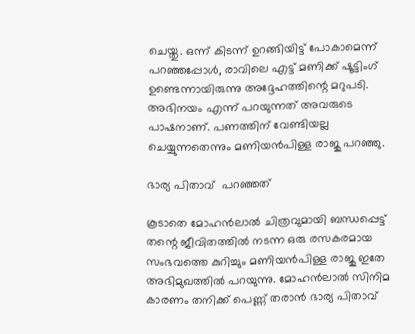ചെയ്തു. ഒന്ന് കിടന്ന് ഉറങ്ങിയിട്ട് പോകാമെന്ന് പറഞ്ഞപ്പോൾ, രാവിലെ എട്ട് മണിക്ക് ഷൂട്ടിംഗ് ഉണ്ടെന്നായിരുന്നു അദ്ദേഹത്തിന്റെ മറുപടി. അഭിനയം എന്ന് പറയുന്നത് അവരുടെ പാഷനാണ്. പണത്തിന് വേണ്ടിയല്ല ചെയ്യുന്നതെന്നും മണിയൻപിള്ള രാജു പറഞ്ഞു.

ഭാര്യ പിതാവ്  പറഞ്ഞത്

കൂടാതെ മോഹൻലാൽ ചിത്രവുമായി ബന്ധപ്പെട്ട് തന്റെ ജീവിതത്തിൽ നടന്ന ഒരു രസകരമായ സംഭവത്തെ കുറിച്ചും മണിയൻപിള്ള രാജു ഇതേ അഭിമുഖത്തിൽ പറയുന്നു. മോഹൻലാൽ സിനിമ കാരണം തനിക്ക് പെണ്ണ് തരാൻ ഭാര്യ പിതാവ്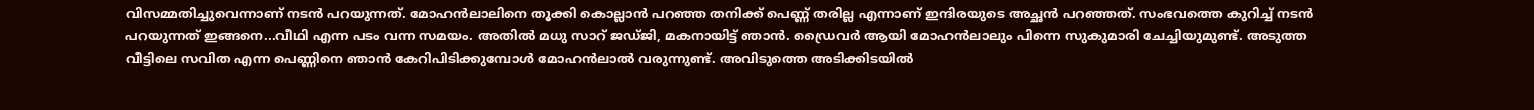വിസമ്മതിച്ചുവെന്നാണ് നടൻ പറയുന്നത്. മോഹന്‍ലാലിനെ തൂക്കി കൊല്ലാന്‍ പറഞ്ഞ തനിക്ക് പെണ്ണ് തരില്ല എന്നാണ് ഇന്ദിരയുടെ അച്ഛന്‍ പറഞ്ഞത്. സംഭവത്തെ കുറിച്ച് നടൻ പറയുന്നത് ഇങ്ങനെ...വീഥി എന്ന പടം വന്ന സമയം. അതില്‍ മധു സാറ് ജഡ്ജി, മകനായിട്ട് ഞാന്‍. ഡ്രൈവര്‍ ആയി മോഹന്‍ലാലും പിന്നെ സുകുമാരി ചേച്ചിയുമുണ്ട്. അടുത്ത വീട്ടിലെ സവിത എന്ന പെണ്ണിനെ ഞാന്‍ കേറിപിടിക്കുമ്പോള്‍ മോഹന്‍ലാല്‍ വരുന്നുണ്ട്. അവിടുത്തെ അടിക്കിടയില്‍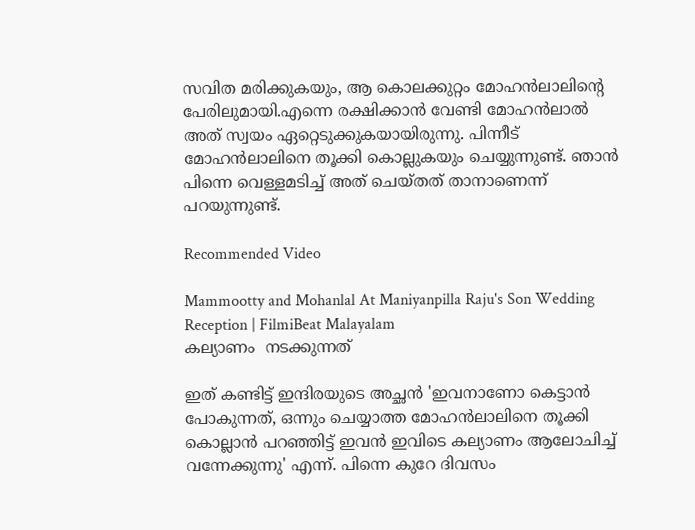സവിത മരിക്കുകയും, ആ കൊലക്കുറ്റം മോഹന്‍ലാലിന്റെ പേരിലുമായി.എന്നെ രക്ഷിക്കാന്‍ വേണ്ടി മോഹന്‍ലാല്‍ അത് സ്വയം ഏറ്റെടുക്കുകയായിരുന്നു. പിന്നീട് മോഹന്‍ലാലിനെ തൂക്കി കൊല്ലുകയും ചെയ്യുന്നുണ്ട്. ഞാന്‍ പിന്നെ വെള്ളമടിച്ച് അത് ചെയ്തത് താനാണെന്ന് പറയുന്നുണ്ട്.

Recommended Video

Mammootty and Mohanlal At Maniyanpilla Raju's Son Wedding Reception | FilmiBeat Malayalam
കല്യാണം  നടക്കുന്നത്

ഇത് കണ്ടിട്ട് ഇന്ദിരയുടെ അച്ഛന്‍ 'ഇവനാണോ കെട്ടാന്‍ പോകുന്നത്, ഒന്നും ചെയ്യാത്ത മോഹന്‍ലാലിനെ തൂക്കി കൊല്ലാന്‍ പറഞ്ഞിട്ട് ഇവന്‍ ഇവിടെ കല്യാണം ആലോചിച്ച് വന്നേക്കുന്നു' എന്ന്. പിന്നെ കുറേ ദിവസം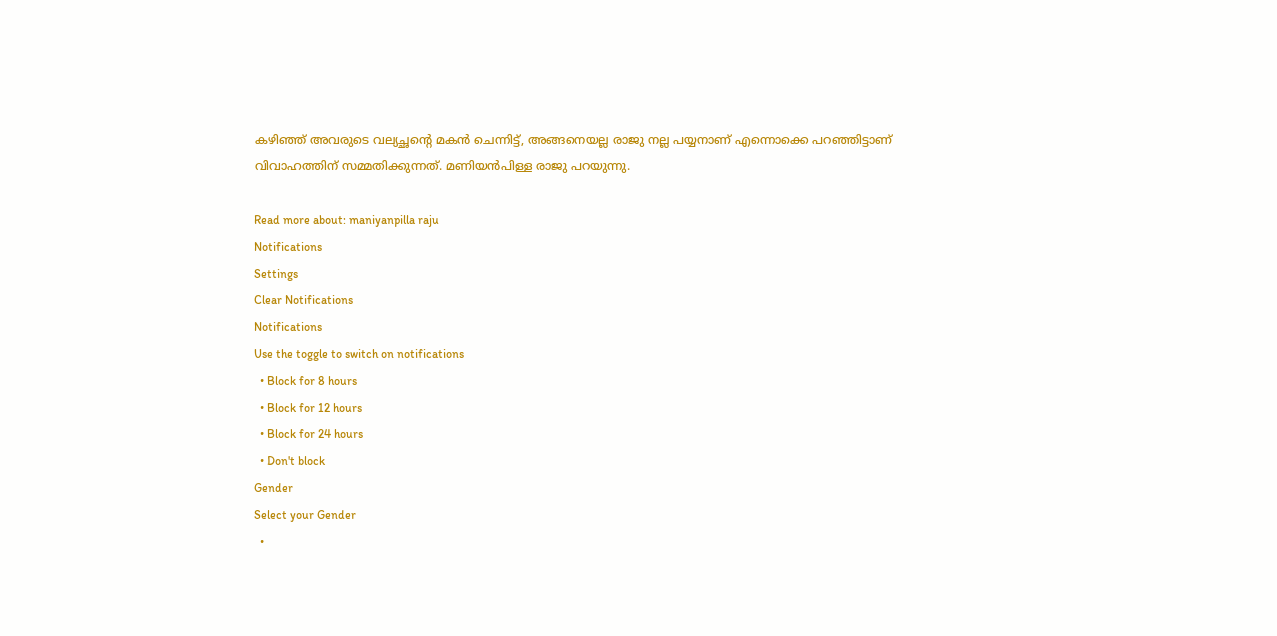കഴിഞ്ഞ് അവരുടെ വല്യച്ഛന്റെ മകന്‍ ചെന്നിട്ട്, അങ്ങനെയല്ല രാജു നല്ല പയ്യനാണ് എന്നൊക്കെ പറഞ്ഞിട്ടാണ് വിവാഹത്തിന് സമ്മതിക്കുന്നത്. മണിയൻപിള്ള രാജു പറയുന്നു.

Read more about: maniyanpilla raju
Notifications
Settings
Clear Notifications
Notifications
Use the toggle to switch on notifications
  • Block for 8 hours
  • Block for 12 hours
  • Block for 24 hours
  • Don't block
Gender
Select your Gender
  •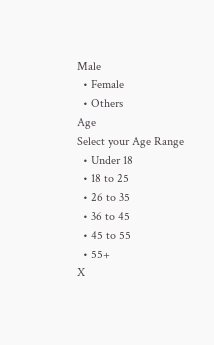Male
  • Female
  • Others
Age
Select your Age Range
  • Under 18
  • 18 to 25
  • 26 to 35
  • 36 to 45
  • 45 to 55
  • 55+
X